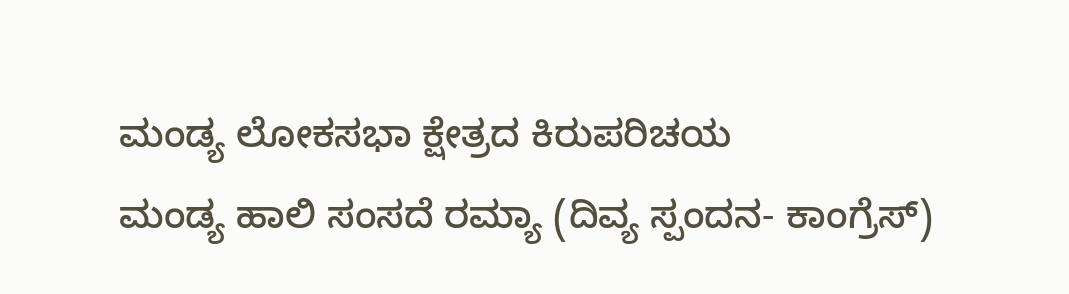ಮಂಡ್ಯ ಲೋಕಸಭಾ ಕ್ಷೇತ್ರದ ಕಿರುಪರಿಚಯ
ಮಂಡ್ಯ ಹಾಲಿ ಸಂಸದೆ ರಮ್ಯಾ (ದಿವ್ಯ ಸ್ಪಂದನ- ಕಾಂಗ್ರೆಸ್)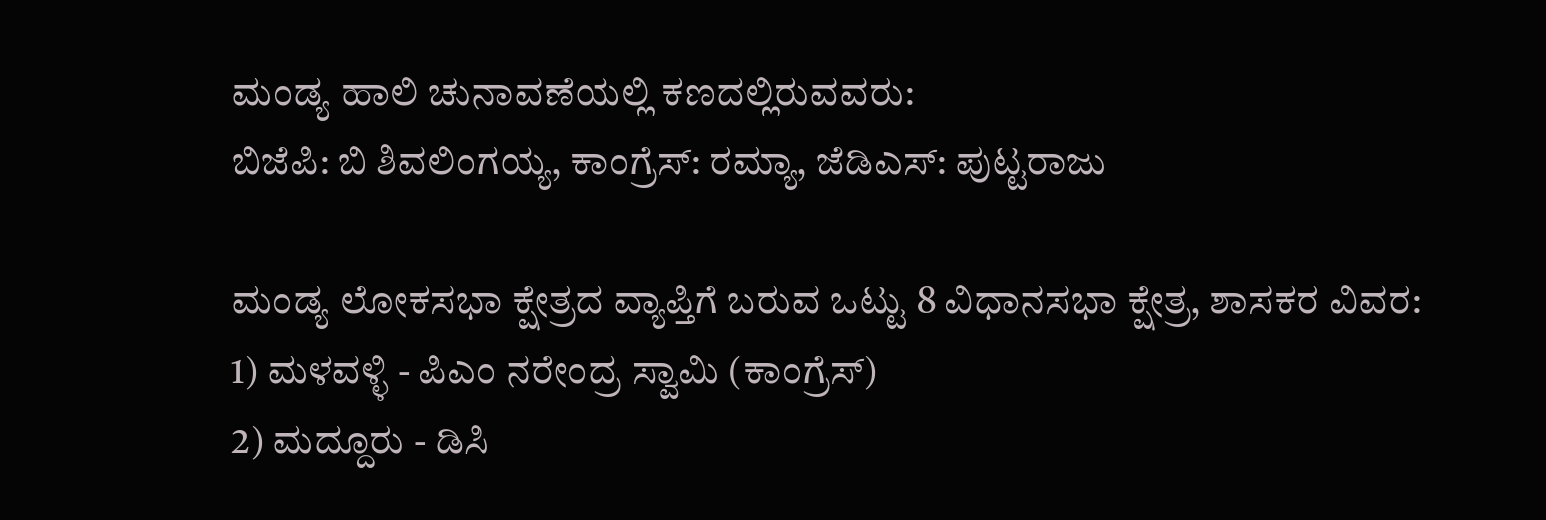ಮಂಡ್ಯ ಹಾಲಿ ಚುನಾವಣೆಯಲ್ಲಿ ಕಣದಲ್ಲಿರುವವರು:
ಬಿಜೆಪಿ: ಬಿ ಶಿವಲಿಂಗಯ್ಯ, ಕಾಂಗ್ರೆಸ್: ರಮ್ಯಾ, ಜೆಡಿಎಸ್: ಪುಟ್ಟರಾಜು

ಮಂಡ್ಯ ಲೋಕಸಭಾ ಕ್ಷೇತ್ರದ ವ್ಯಾಪ್ತಿಗೆ ಬರುವ ಒಟ್ಟು 8 ವಿಧಾನಸಭಾ ಕ್ಷೇತ್ರ, ಶಾಸಕರ ವಿವರ:
1) ಮಳವಳ್ಳಿ - ಪಿಎಂ ನರೇಂದ್ರ ಸ್ವಾಮಿ (ಕಾಂಗ್ರೆಸ್)
2) ಮದ್ದೂರು - ಡಿಸಿ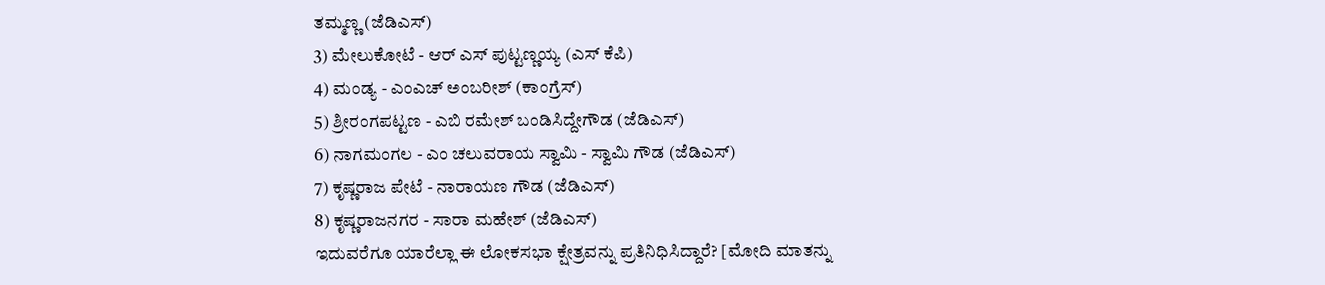ತಮ್ಮಣ್ಣ (ಜೆಡಿಎಸ್)
3) ಮೇಲುಕೋಟೆ - ಆರ್ ಎಸ್ ಪುಟ್ಟಣ್ಣಯ್ಯ (ಎಸ್ ಕೆಪಿ)
4) ಮಂಡ್ಯ - ಎಂಎಚ್ ಅಂಬರೀಶ್ (ಕಾಂಗ್ರೆಸ್)
5) ಶ್ರೀರಂಗಪಟ್ಟಣ - ಎಬಿ ರಮೇಶ್ ಬಂಡಿಸಿದ್ದೇಗೌಡ (ಜೆಡಿಎಸ್)
6) ನಾಗಮಂಗಲ - ಎಂ ಚಲುವರಾಯ ಸ್ವಾಮಿ - ಸ್ವಾಮಿ ಗೌಡ (ಜೆಡಿಎಸ್)
7) ಕೃಷ್ಣರಾಜ ಪೇಟೆ - ನಾರಾಯಣ ಗೌಡ (ಜೆಡಿಎಸ್)
8) ಕೃಷ್ಣರಾಜನಗರ - ಸಾರಾ ಮಹೇಶ್ (ಜೆಡಿಎಸ್)
ಇದುವರೆಗೂ ಯಾರೆಲ್ಲಾ ಈ ಲೋಕಸಭಾ ಕ್ಷೇತ್ರವನ್ನು ಪ್ರತಿನಿಧಿಸಿದ್ದಾರೆ? [ಮೋದಿ ಮಾತನ್ನು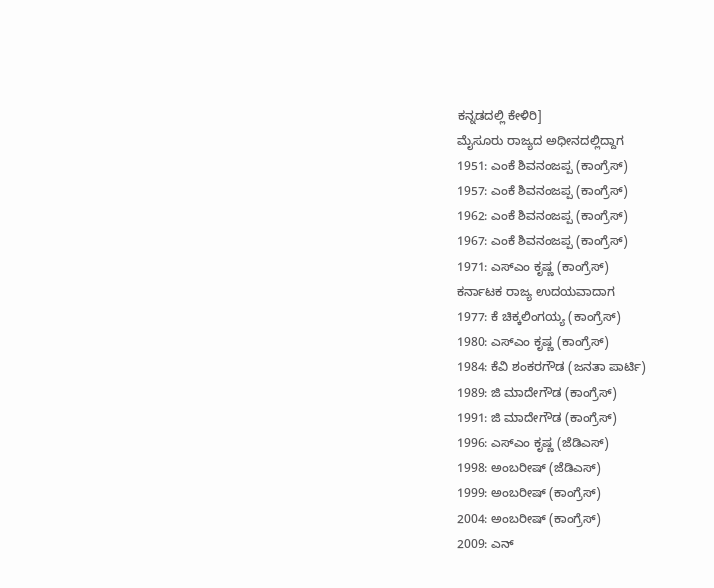ಕನ್ನಡದಲ್ಲಿ ಕೇಳಿರಿ]
ಮೈಸೂರು ರಾಜ್ಯದ ಅಧೀನದಲ್ಲಿದ್ದಾಗ
1951: ಎಂಕೆ ಶಿವನಂಜಪ್ಪ (ಕಾಂಗ್ರೆಸ್)
1957: ಎಂಕೆ ಶಿವನಂಜಪ್ಪ (ಕಾಂಗ್ರೆಸ್)
1962: ಎಂಕೆ ಶಿವನಂಜಪ್ಪ (ಕಾಂಗ್ರೆಸ್)
1967: ಎಂಕೆ ಶಿವನಂಜಪ್ಪ (ಕಾಂಗ್ರೆಸ್)
1971: ಎಸ್ಎಂ ಕೃಷ್ಣ (ಕಾಂಗ್ರೆಸ್)
ಕರ್ನಾಟಕ ರಾಜ್ಯ ಉದಯವಾದಾಗ
1977: ಕೆ ಚಿಕ್ಕಲಿಂಗಯ್ಯ (ಕಾಂಗ್ರೆಸ್)
1980: ಎಸ್ಎಂ ಕೃಷ್ಣ (ಕಾಂಗ್ರೆಸ್)
1984: ಕೆವಿ ಶಂಕರಗೌಡ (ಜನತಾ ಪಾರ್ಟಿ)
1989: ಜಿ ಮಾದೇಗೌಡ (ಕಾಂಗ್ರೆಸ್)
1991: ಜಿ ಮಾದೇಗೌಡ (ಕಾಂಗ್ರೆಸ್)
1996: ಎಸ್ಎಂ ಕೃಷ್ಣ (ಜೆಡಿಎಸ್)
1998: ಅಂಬರೀಷ್ (ಜೆಡಿಎಸ್)
1999: ಅಂಬರೀಷ್ (ಕಾಂಗ್ರೆಸ್)
2004: ಅಂಬರೀಷ್ (ಕಾಂಗ್ರೆಸ್)
2009: ಎನ್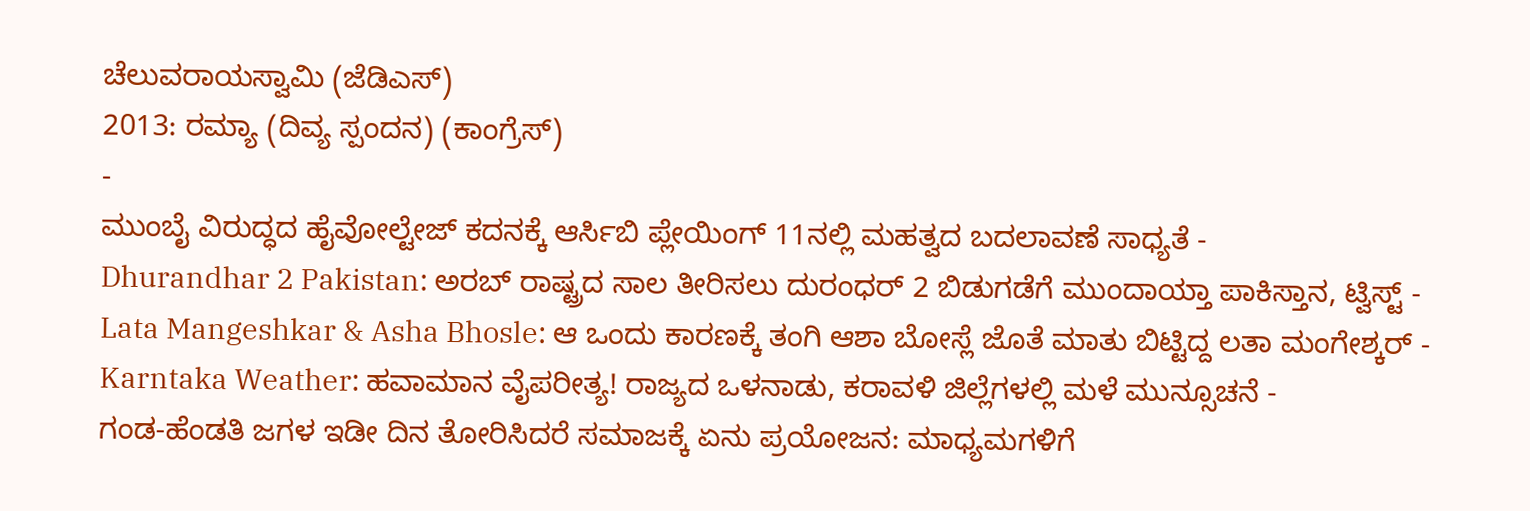ಚೆಲುವರಾಯಸ್ವಾಮಿ (ಜೆಡಿಎಸ್)
2013: ರಮ್ಯಾ (ದಿವ್ಯ ಸ್ಪಂದನ) (ಕಾಂಗ್ರೆಸ್)
-
ಮುಂಬೈ ವಿರುದ್ಧದ ಹೈವೋಲ್ಟೇಜ್ ಕದನಕ್ಕೆ ಆರ್ಸಿಬಿ ಪ್ಲೇಯಿಂಗ್ 11ನಲ್ಲಿ ಮಹತ್ವದ ಬದಲಾವಣೆ ಸಾಧ್ಯತೆ -
Dhurandhar 2 Pakistan: ಅರಬ್ ರಾಷ್ಟ್ರದ ಸಾಲ ತೀರಿಸಲು ದುರಂಧರ್ 2 ಬಿಡುಗಡೆಗೆ ಮುಂದಾಯ್ತಾ ಪಾಕಿಸ್ತಾನ, ಟ್ವಿಸ್ಟ್ -
Lata Mangeshkar & Asha Bhosle: ಆ ಒಂದು ಕಾರಣಕ್ಕೆ ತಂಗಿ ಆಶಾ ಬೋಸ್ಲೆ ಜೊತೆ ಮಾತು ಬಿಟ್ಟಿದ್ದ ಲತಾ ಮಂಗೇಶ್ಕರ್ -
Karntaka Weather: ಹವಾಮಾನ ವೈಪರೀತ್ಯ! ರಾಜ್ಯದ ಒಳನಾಡು, ಕರಾವಳಿ ಜಿಲ್ಲೆಗಳಲ್ಲಿ ಮಳೆ ಮುನ್ಸೂಚನೆ -
ಗಂಡ-ಹೆಂಡತಿ ಜಗಳ ಇಡೀ ದಿನ ತೋರಿಸಿದರೆ ಸಮಾಜಕ್ಕೆ ಏನು ಪ್ರಯೋಜನ: ಮಾಧ್ಯಮಗಳಿಗೆ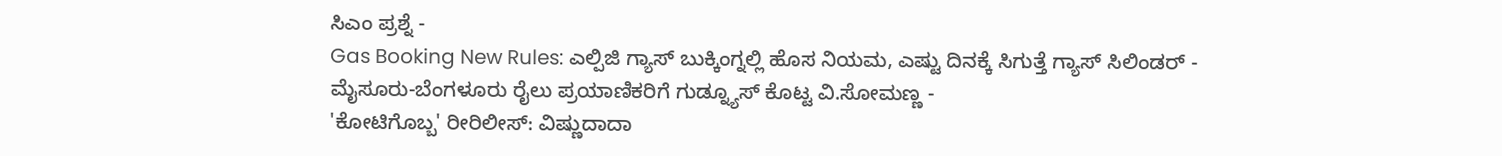ಸಿಎಂ ಪ್ರಶ್ನೆ -
Gas Booking New Rules: ಎಲ್ಪಿಜಿ ಗ್ಯಾಸ್ ಬುಕ್ಕಿಂಗ್ನಲ್ಲಿ ಹೊಸ ನಿಯಮ, ಎಷ್ಟು ದಿನಕ್ಕೆ ಸಿಗುತ್ತೆ ಗ್ಯಾಸ್ ಸಿಲಿಂಡರ್ -
ಮೈಸೂರು-ಬೆಂಗಳೂರು ರೈಲು ಪ್ರಯಾಣಿಕರಿಗೆ ಗುಡ್ನ್ಯೂಸ್ ಕೊಟ್ಟ ವಿ.ಸೋಮಣ್ಣ -
'ಕೋಟಿಗೊಬ್ಬ' ರೀರಿಲೀಸ್: ವಿಷ್ಣುದಾದಾ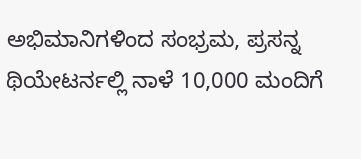ಅಭಿಮಾನಿಗಳಿಂದ ಸಂಭ್ರಮ, ಪ್ರಸನ್ನ ಥಿಯೇಟರ್ನಲ್ಲಿ ನಾಳೆ 10,000 ಮಂದಿಗೆ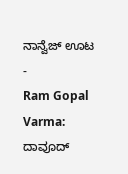ನಾನ್ವೆಜ್ ಊಟ -
Ram Gopal Varma: ದಾವೂದ್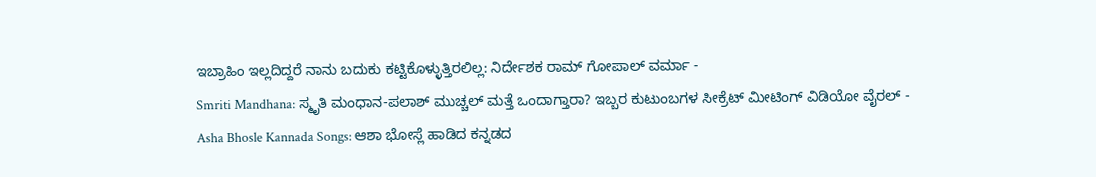ಇಬ್ರಾಹಿಂ ಇಲ್ಲದಿದ್ದರೆ ನಾನು ಬದುಕು ಕಟ್ಟಿಕೊಳ್ಳುತ್ತಿರಲಿಲ್ಲ: ನಿರ್ದೇಶಕ ರಾಮ್ ಗೋಪಾಲ್ ವರ್ಮಾ -
Smriti Mandhana: ಸ್ಮೃತಿ ಮಂಧಾನ-ಪಲಾಶ್ ಮುಚ್ಚಲ್ ಮತ್ತೆ ಒಂದಾಗ್ತಾರಾ? ಇಬ್ಬರ ಕುಟುಂಬಗಳ ಸೀಕ್ರೆಟ್ ಮೀಟಿಂಗ್ ವಿಡಿಯೋ ವೈರಲ್ -
Asha Bhosle Kannada Songs: ಆಶಾ ಭೋಸ್ಲೆ ಹಾಡಿದ ಕನ್ನಡದ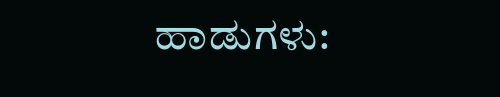ಹಾಡುಗಳು: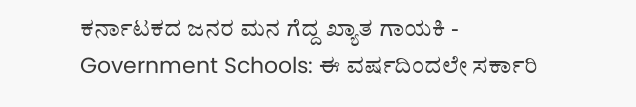ಕರ್ನಾಟಕದ ಜನರ ಮನ ಗೆದ್ದ ಖ್ಯಾತ ಗಾಯಕಿ -
Government Schools: ಈ ವರ್ಷದಿಂದಲೇ ಸರ್ಕಾರಿ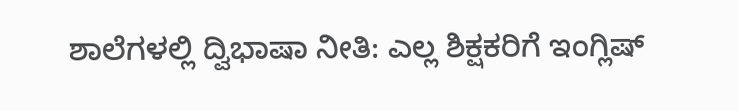ಶಾಲೆಗಳಲ್ಲಿ ದ್ವಿಭಾಷಾ ನೀತಿ: ಎಲ್ಲ ಶಿಕ್ಷಕರಿಗೆ ಇಂಗ್ಲಿಷ್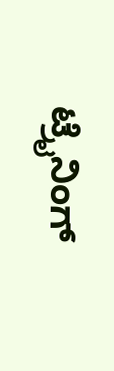ಟ್ರೈನಿಂಗ್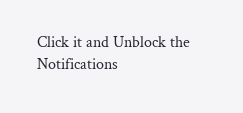Click it and Unblock the Notifications